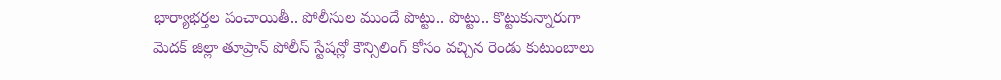భార్యాభర్తల పంచాయితీ.. పోలీసుల ముందే పొట్టు.. పొట్టు.. కొట్టుకున్నారుగా
మెదక్ జిల్లా తూప్రాన్ పోలీస్ స్టేషన్లో కౌన్సిలింగ్ కోసం వచ్చిన రెండు కుటుంబాలు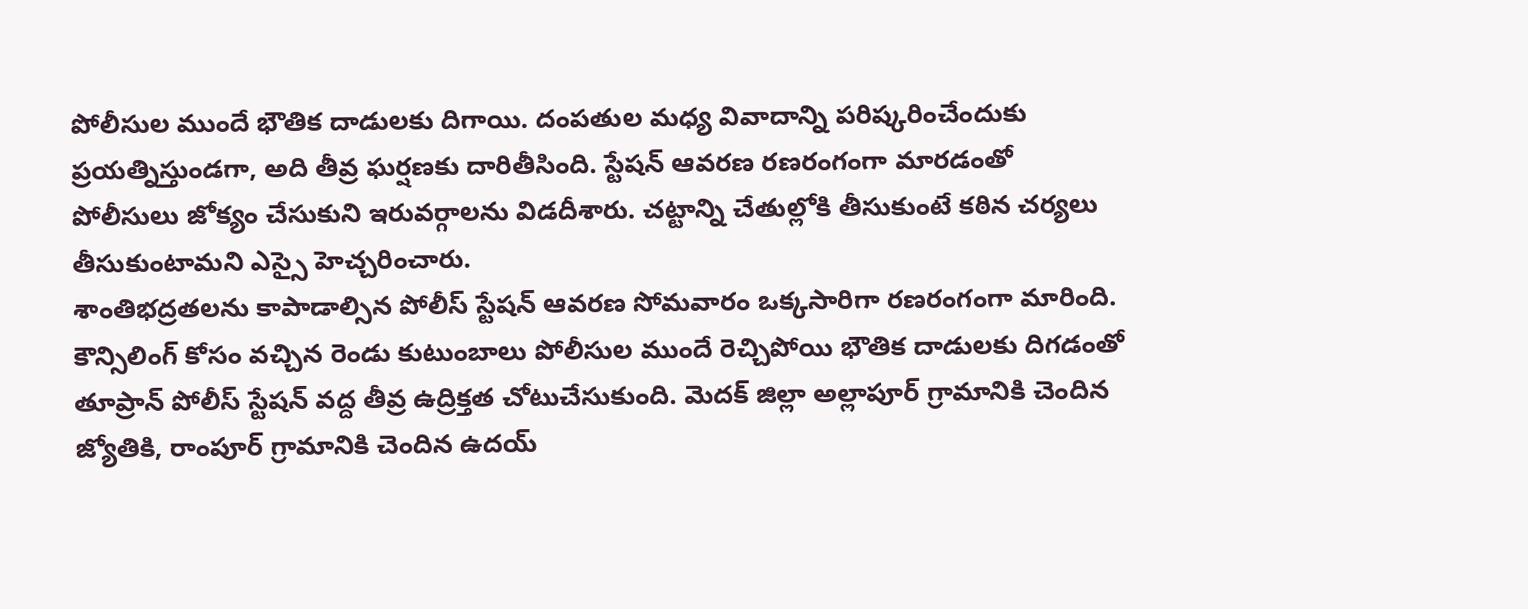పోలీసుల ముందే భౌతిక దాడులకు దిగాయి. దంపతుల మధ్య వివాదాన్ని పరిష్కరించేందుకు ప్రయత్నిస్తుండగా, అది తీవ్ర ఘర్షణకు దారితీసింది. స్టేషన్ ఆవరణ రణరంగంగా మారడంతో పోలీసులు జోక్యం చేసుకుని ఇరువర్గాలను విడదీశారు. చట్టాన్ని చేతుల్లోకి తీసుకుంటే కఠిన చర్యలు తీసుకుంటామని ఎస్సై హెచ్చరించారు.
శాంతిభద్రతలను కాపాడాల్సిన పోలీస్ స్టేషన్ ఆవరణ సోమవారం ఒక్కసారిగా రణరంగంగా మారింది. కౌన్సిలింగ్ కోసం వచ్చిన రెండు కుటుంబాలు పోలీసుల ముందే రెచ్చిపోయి భౌతిక దాడులకు దిగడంతో తూప్రాన్ పోలీస్ స్టేషన్ వద్ద తీవ్ర ఉద్రిక్తత చోటుచేసుకుంది. మెదక్ జిల్లా అల్లాపూర్ గ్రామానికి చెందిన జ్యోతికి, రాంపూర్ గ్రామానికి చెందిన ఉదయ్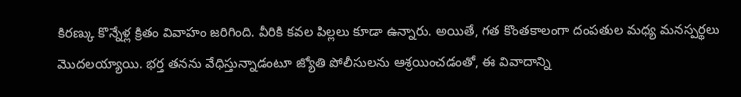కిరణ్కు కొన్నేళ్ల క్రితం వివాహం జరిగింది. వీరికి కవల పిల్లలు కూడా ఉన్నారు. అయితే, గత కొంతకాలంగా దంపతుల మధ్య మనస్పర్థలు మొదలయ్యాయి. భర్త తనను వేధిస్తున్నాడంటూ జ్యోతి పోలీసులను ఆశ్రయించడంతో, ఈ వివాదాన్ని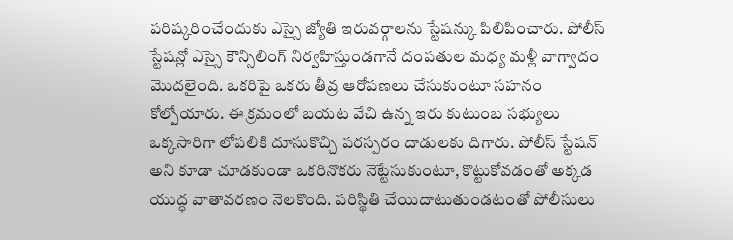పరిష్కరించేందుకు ఎస్సై జ్యోతి ఇరువర్గాలను స్టేషన్కు పిలిపించారు. పోలీస్ స్టేషన్లో ఎస్సై కౌన్సిలింగ్ నిర్వహిస్తుండగానే దంపతుల మధ్య మళ్లీ వాగ్వాదం మొదలైంది. ఒకరిపై ఒకరు తీవ్ర ఆరోపణలు చేసుకుంటూ సహనం కోల్పోయారు. ఈ క్రమంలో బయట వేచి ఉన్న ఇరు కుటుంబ సభ్యులు ఒక్కసారిగా లోపలికి దూసుకొచ్చి పరస్పరం దాడులకు దిగారు. పోలీస్ స్టేషన్ అని కూడా చూడకుండా ఒకరినొకరు నెట్టేసుకుంటూ, కొట్టుకోవడంతో అక్కడ యుద్ధ వాతావరణం నెలకొంది. పరిస్థితి చేయిదాటుతుండటంతో పోలీసులు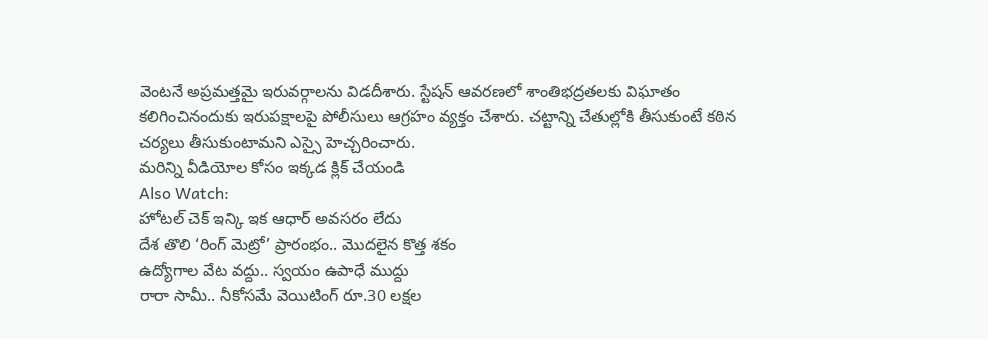వెంటనే అప్రమత్తమై ఇరువర్గాలను విడదీశారు. స్టేషన్ ఆవరణలో శాంతిభద్రతలకు విఘాతం కలిగించినందుకు ఇరుపక్షాలపై పోలీసులు ఆగ్రహం వ్యక్తం చేశారు. చట్టాన్ని చేతుల్లోకి తీసుకుంటే కఠిన చర్యలు తీసుకుంటామని ఎస్సై హెచ్చరించారు.
మరిన్ని వీడియోల కోసం ఇక్కడ క్లిక్ చేయండి
Also Watch:
హోటల్ చెక్ ఇన్కి ఇక ఆధార్ అవసరం లేదు
దేశ తొలి ‘రింగ్ మెట్రో’ ప్రారంభం.. మొదలైన కొత్త శకం
ఉద్యోగాల వేట వద్దు.. స్వయం ఉపాధే ముద్దు
రారా సామీ.. నీకోసమే వెయిటింగ్ రూ.30 లక్షల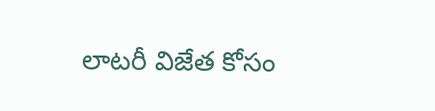లాటరీ విజేత కోసం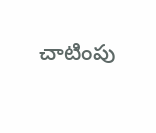చాటింపు